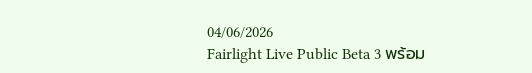04/06/2026
Fairlight Live Public Beta 3 พร้อม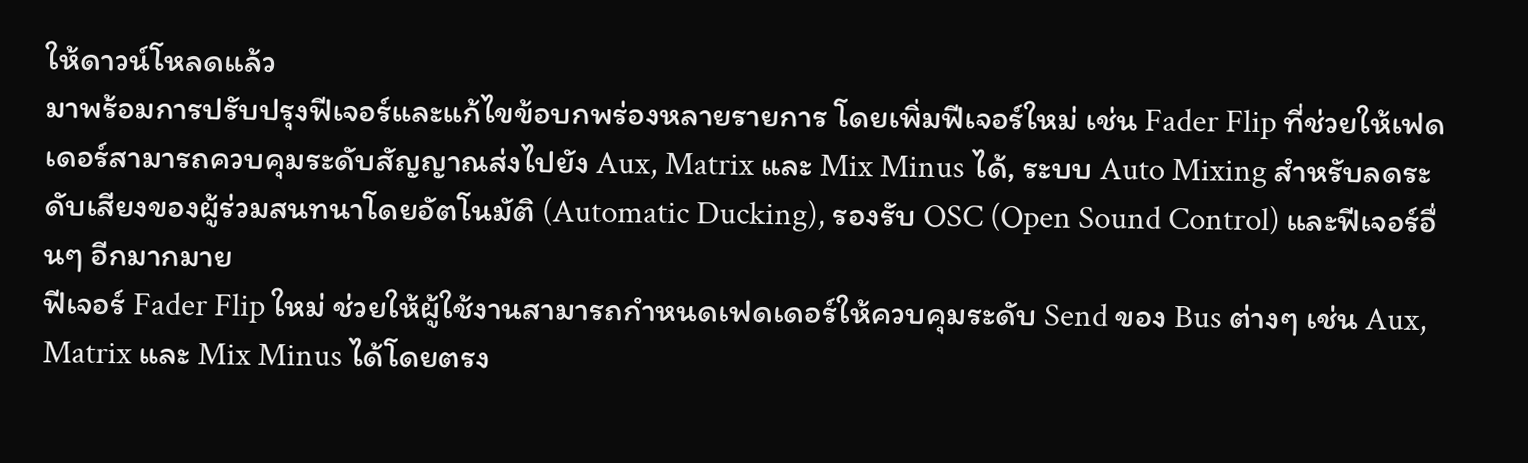ให้ดาวน์โหลดแล้ว
มาพร้อมการปรับปรุงฟีเจอร์และแก้ไขข้อบกพร่องหลายรายการ โดยเพิ่มฟีเจอร์ใหม่ เช่น Fader Flip ที่ช่วยให้เฟดเดอร์สามารถควบคุมระดับสัญญาณส่งไปยัง Aux, Matrix และ Mix Minus ได้, ระบบ Auto Mixing สำหรับลดระดับเสียงของผู้ร่วมสนทนาโดยอัตโนมัติ (Automatic Ducking), รองรับ OSC (Open Sound Control) และฟีเจอร์อื่นๆ อีกมากมาย
ฟีเจอร์ Fader Flip ใหม่ ช่วยให้ผู้ใช้งานสามารถกำหนดเฟดเดอร์ให้ควบคุมระดับ Send ของ Bus ต่างๆ เช่น Aux, Matrix และ Mix Minus ได้โดยตรง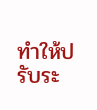ทำให้ปรับระ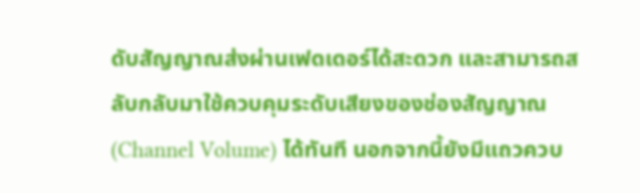ดับสัญญาณส่งผ่านเฟดเดอร์ได้สะดวก และสามารถสลับกลับมาใช้ควบคุมระดับเสียงของช่องสัญญาณ (Channel Volume) ได้ทันที นอกจากนี้ยังมีแถวควบ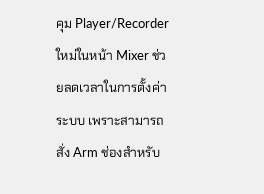คุม Player/Recorder ใหม่ในหน้า Mixer ช่วยลดเวลาในการตั้งค่าระบบ เพราะสามารถสั่ง Arm ช่องสำหรับ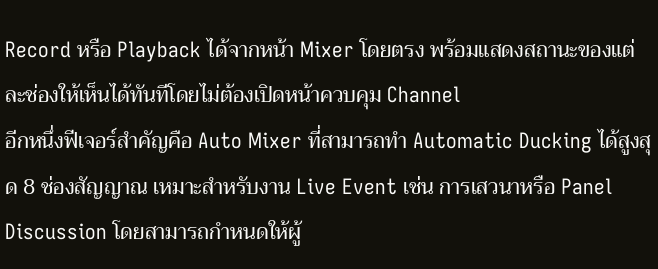Record หรือ Playback ได้จากหน้า Mixer โดยตรง พร้อมแสดงสถานะของแต่ละช่องให้เห็นได้ทันทีโดยไม่ต้องเปิดหน้าควบคุม Channel
อีกหนึ่งฟีเจอร์สำคัญคือ Auto Mixer ที่สามารถทำ Automatic Ducking ได้สูงสุด 8 ช่องสัญญาณ เหมาะสำหรับงาน Live Event เช่น การเสวนาหรือ Panel Discussion โดยสามารถกำหนดให้ผู้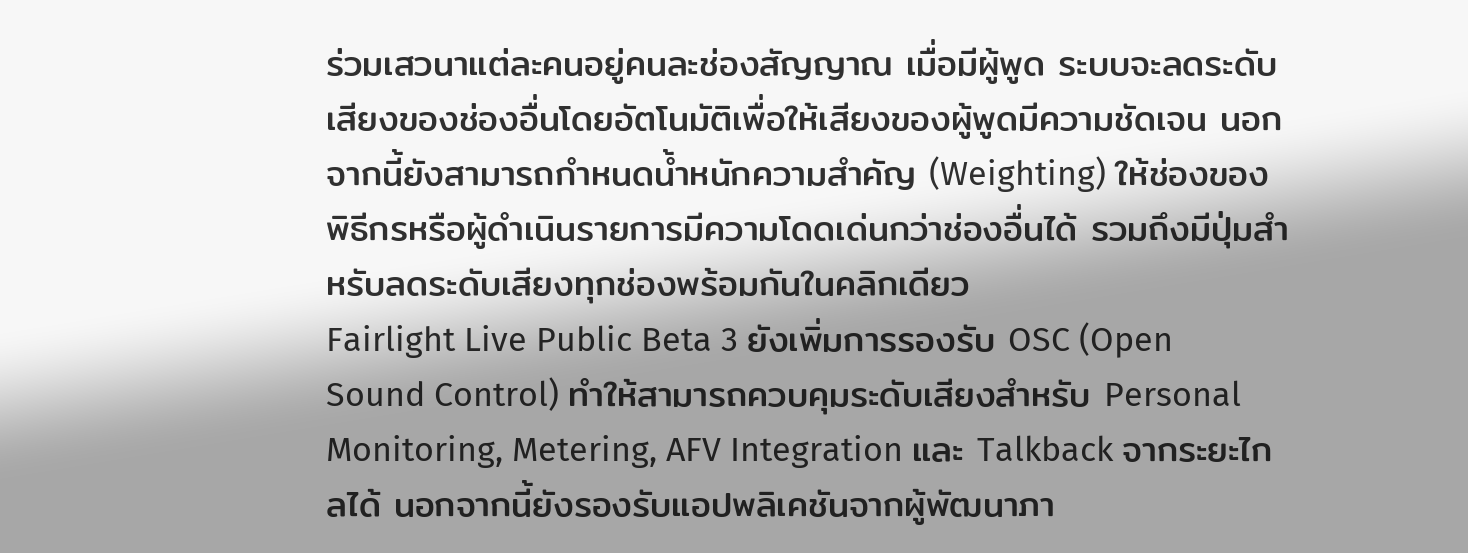ร่วมเสวนาแต่ละคนอยู่คนละช่องสัญญาณ เมื่อมีผู้พูด ระบบจะลดระดับเสียงของช่องอื่นโดยอัตโนมัติเพื่อให้เสียงของผู้พูดมีความชัดเจน นอกจากนี้ยังสามารถกำหนดน้ำหนักความสำคัญ (Weighting) ให้ช่องของพิธีกรหรือผู้ดำเนินรายการมีความโดดเด่นกว่าช่องอื่นได้ รวมถึงมีปุ่มสำหรับลดระดับเสียงทุกช่องพร้อมกันในคลิกเดียว
Fairlight Live Public Beta 3 ยังเพิ่มการรองรับ OSC (Open Sound Control) ทำให้สามารถควบคุมระดับเสียงสำหรับ Personal Monitoring, Metering, AFV Integration และ Talkback จากระยะไกลได้ นอกจากนี้ยังรองรับแอปพลิเคชันจากผู้พัฒนาภา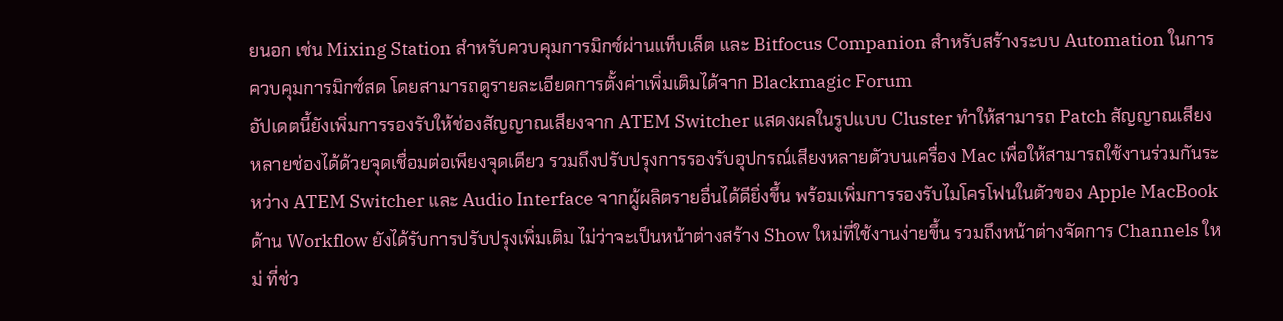ยนอก เช่น Mixing Station สำหรับควบคุมการมิกซ์ผ่านแท็บเล็ต และ Bitfocus Companion สำหรับสร้างระบบ Automation ในการควบคุมการมิกซ์สด โดยสามารถดูรายละเอียดการตั้งค่าเพิ่มเติมได้จาก Blackmagic Forum
อัปเดตนี้ยังเพิ่มการรองรับให้ช่องสัญญาณเสียงจาก ATEM Switcher แสดงผลในรูปแบบ Cluster ทำให้สามารถ Patch สัญญาณเสียงหลายช่องได้ด้วยจุดเชื่อมต่อเพียงจุดเดียว รวมถึงปรับปรุงการรองรับอุปกรณ์เสียงหลายตัวบนเครื่อง Mac เพื่อให้สามารถใช้งานร่วมกันระหว่าง ATEM Switcher และ Audio Interface จากผู้ผลิตรายอื่นได้ดียิ่งขึ้น พร้อมเพิ่มการรองรับไมโครโฟนในตัวของ Apple MacBook
ด้าน Workflow ยังได้รับการปรับปรุงเพิ่มเติม ไม่ว่าจะเป็นหน้าต่างสร้าง Show ใหม่ที่ใช้งานง่ายขึ้น รวมถึงหน้าต่างจัดการ Channels ใหม่ ที่ช่ว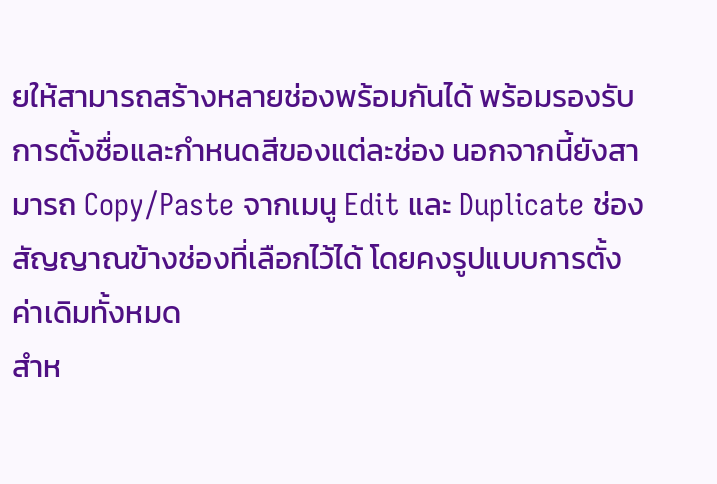ยให้สามารถสร้างหลายช่องพร้อมกันได้ พร้อมรองรับการตั้งชื่อและกำหนดสีของแต่ละช่อง นอกจากนี้ยังสามารถ Copy/Paste จากเมนู Edit และ Duplicate ช่องสัญญาณข้างช่องที่เลือกไว้ได้ โดยคงรูปแบบการตั้งค่าเดิมทั้งหมด
สำห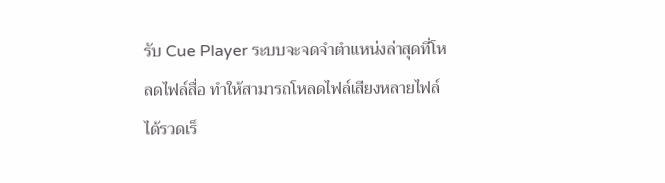รับ Cue Player ระบบจะจดจำตำแหน่งล่าสุดที่โหลดไฟล์สื่อ ทำให้สามารถโหลดไฟล์เสียงหลายไฟล์ได้รวดเร็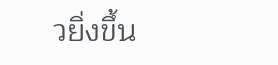วยิ่งขึ้น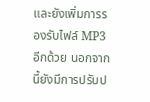และยังเพิ่มการรองรับไฟล์ MP3 อีกด้วย นอกจากนี้ยังมีการปรับป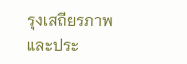รุงเสถียรภาพและประ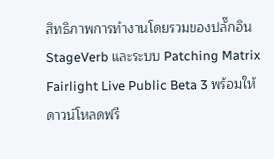สิทธิภาพการทำงานโดยรวมของปลั๊กอิน StageVerb และระบบ Patching Matrix
Fairlight Live Public Beta 3 พร้อมให้ดาวน์โหลดฟรี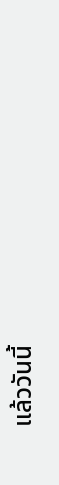แล้ววันนี้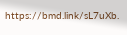https://bmd.link/sL7uXb.